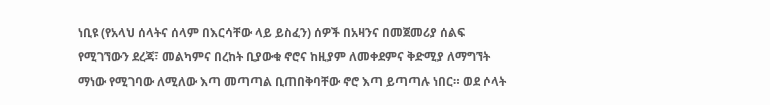ነቢዩ (የአላህ ሰላትና ሰላም በእርሳቸው ላይ ይስፈን) ሰዎች በአዛንና በመጀመሪያ ሰልፍ የሚገኘውን ደረጃ፣ መልካምና በረከት ቢያውቁ ኖሮና ከዚያም ለመቀደምና ቅድሚያ ለማግኘት ማነው የሚገባው ለሚለው እጣ መጣጣል ቢጠበቅባቸው ኖሮ እጣ ይጣጣሉ ነበር። ወደ ሶላት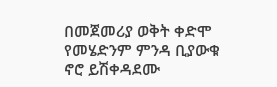በመጀመሪያ ወቅት ቀድሞ የመሄድንም ምንዳ ቢያውቁ ኖሮ ይሽቀዳደሙ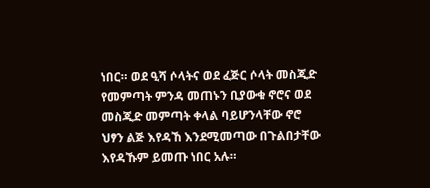ነበር። ወደ ዒሻ ሶላትና ወደ ፈጅር ሶላት መስጂድ የመምጣት ምንዳ መጠኑን ቢያውቁ ኖሮና ወደ መስጂድ መምጣት ቀላል ባይሆንላቸው ኖሮ ህፃን ልጅ እየዳኸ እንደሚመጣው በጉልበታቸው እየዳኹም ይመጡ ነበር አሉ።